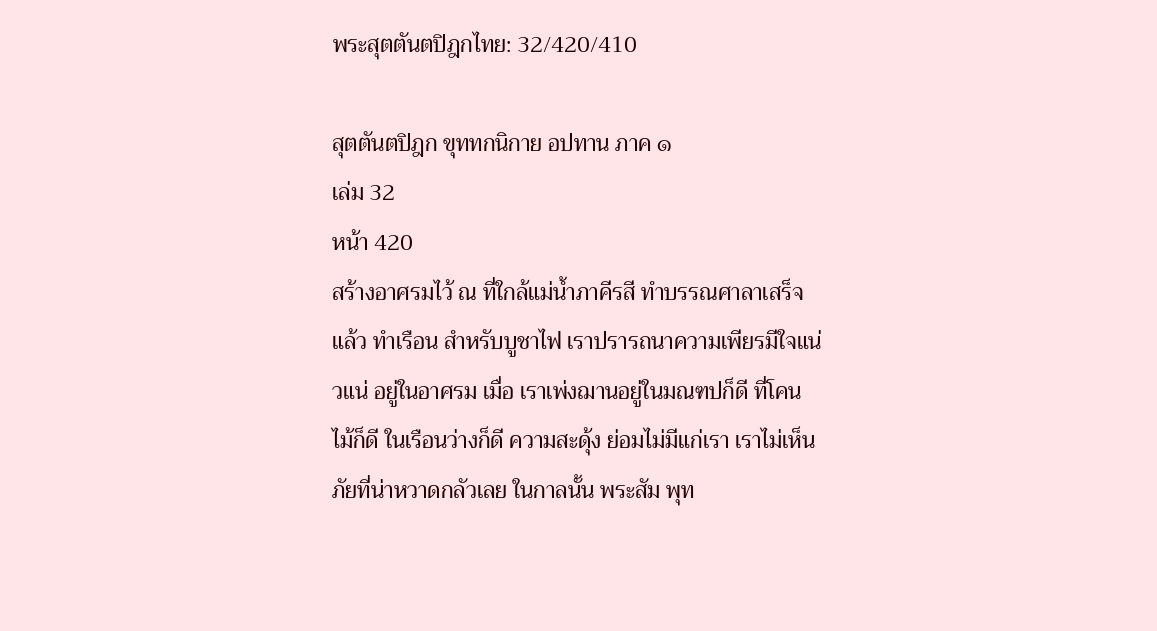พระสุตตันตปิฎกไทย: 32/420/410

สุตตันตปิฎก ขุททกนิกาย อปทาน ภาค ๑
เล่ม 32
หน้า 420
สร้างอาศรมไว้ ณ ที่ใกล้แม่น้ำภาคีรสี ทำบรรณศาลาเสร็จแล้ว ทำเรือน สำหรับบูชาไฟ เราปรารถนาความเพียรมีใจแน่วแน่ อยู่ในอาศรม เมื่อ เราเพ่งฌานอยู่ในมณฑปก็ดี ที่โคนไม้ก็ดี ในเรือนว่างก็ดี ความสะดุ้ง ย่อมไม่มีแก่เรา เราไม่เห็นภัยที่น่าหวาดกลัวเลย ในกาลนั้น พระสัม พุท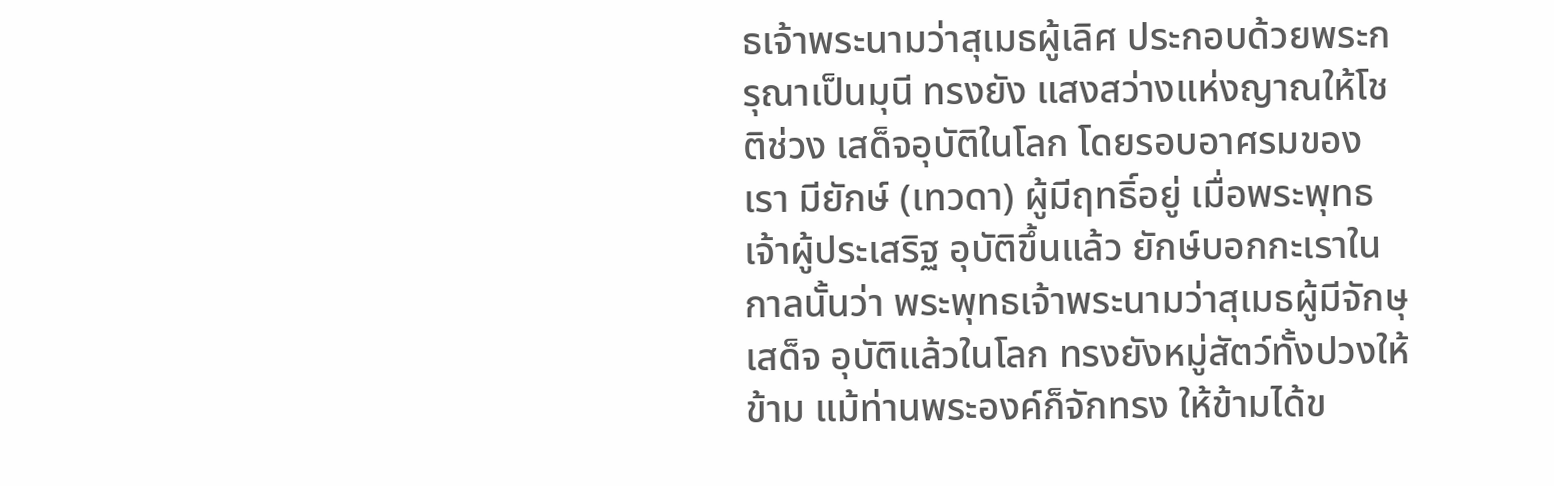ธเจ้าพระนามว่าสุเมธผู้เลิศ ประกอบด้วยพระกรุณาเป็นมุนี ทรงยัง แสงสว่างแห่งญาณให้โชติช่วง เสด็จอุบัติในโลก โดยรอบอาศรมของ เรา มียักษ์ (เทวดา) ผู้มีฤทธิ์อยู่ เมื่อพระพุทธเจ้าผู้ประเสริฐ อุบัติขึ้นแล้ว ยักษ์บอกกะเราในกาลนั้นว่า พระพุทธเจ้าพระนามว่าสุเมธผู้มีจักษุ เสด็จ อุบัติแล้วในโลก ทรงยังหมู่สัตว์ทั้งปวงให้ข้าม แม้ท่านพระองค์ก็จักทรง ให้ข้ามได้ข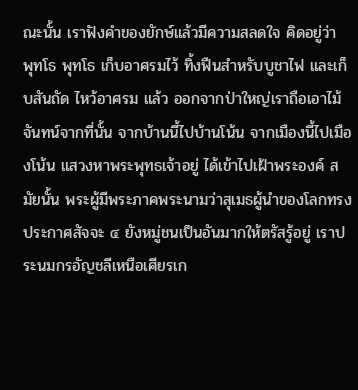ณะนั้น เราฟังคำของยักษ์แล้วมีความสลดใจ คิดอยู่ว่า พุทโธ พุทโธ เก็บอาศรมไว้ ทิ้งฟืนสำหรับบูชาไฟ และเก็บสันถัด ไหว้อาศรม แล้ว ออกจากป่าใหญ่เราถือเอาไม้จันทน์จากที่นั้น จากบ้านนี้ไปบ้านโน้น จากเมืองนี้ไปเมืองโน้น แสวงหาพระพุทธเจ้าอยู่ ได้เข้าไปเฝ้าพระองค์ สมัยนั้น พระผู้มีพระภาคพระนามว่าสุเมธผู้นำของโลกทรงประกาศสัจจะ ๔ ยังหมู่ชนเป็นอันมากให้ตรัสรู้อยู่ เราประนมกรอัญชลีเหนือเศียรเก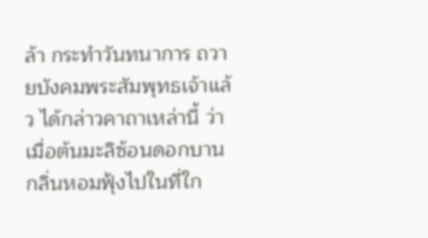ล้า กระทำวันทนาการ ถวายบังคมพระสัมพุทธเจ้าแล้ว ได้กล่าวคาถาเหล่านี้ ว่า เมื่อต้นมะลิซ้อนดอกบาน กลิ่นหอมฟุ้งไปในที่ใก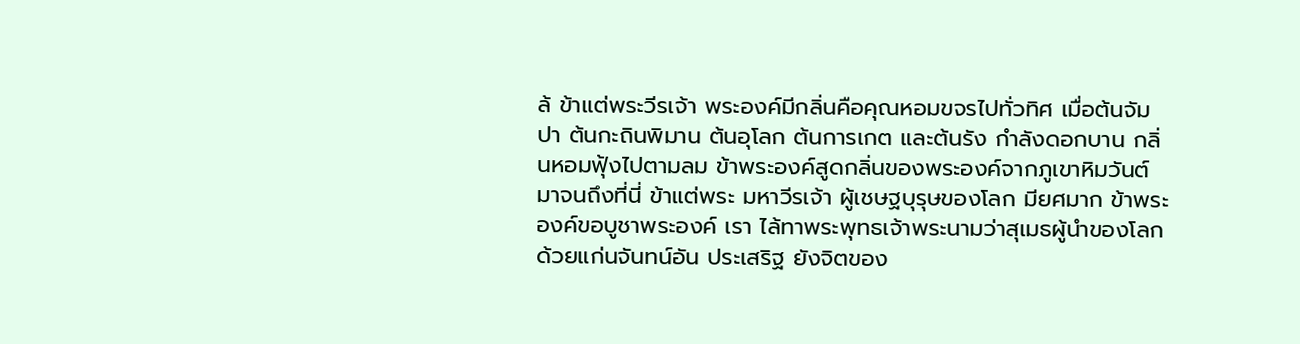ล้ ข้าแต่พระวีรเจ้า พระองค์มีกลิ่นคือคุณหอมขจรไปทั่วทิศ เมื่อต้นจัมปา ต้นกะถินพิมาน ต้นอุโลก ต้นการเกต และต้นรัง กำลังดอกบาน กลิ่นหอมฟุ้งไปตามลม ข้าพระองค์สูดกลิ่นของพระองค์จากภูเขาหิมวันต์มาจนถึงที่นี่ ข้าแต่พระ มหาวีรเจ้า ผู้เชษฐบุรุษของโลก มียศมาก ข้าพระองค์ขอบูชาพระองค์ เรา ไล้ทาพระพุทธเจ้าพระนามว่าสุเมธผู้นำของโลก ด้วยแก่นจันทน์อัน ประเสริฐ ยังจิตของ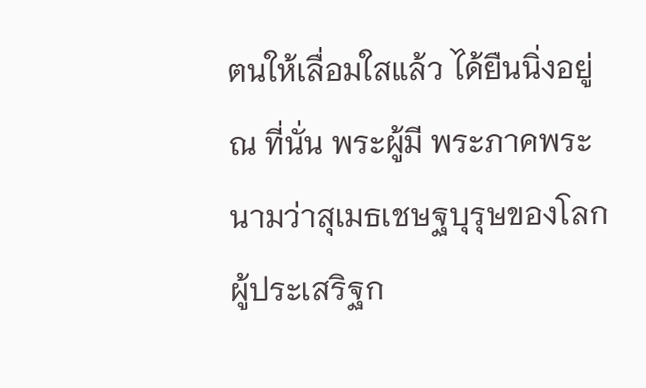ตนให้เลื่อมใสแล้ว ได้ยืนนิ่งอยู่ ณ ที่นั่น พระผู้มี พระภาคพระนามว่าสุเมธเชษฐบุรุษของโลก ผู้ประเสริฐก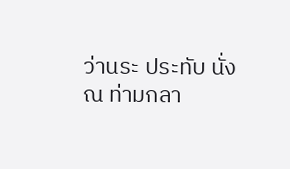ว่านระ ประทับ นั่ง ณ ท่ามกลา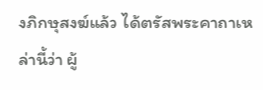งภิกษุสงฆ์แล้ว ได้ตรัสพระคาถาเหล่านี้ว่า ผู้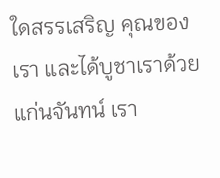ใดสรรเสริญ คุณของเรา และได้บูชาเราด้วยแก่นจันทน์ เรา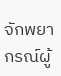จักพยากรณ์ผู้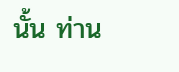นั้น ท่าน